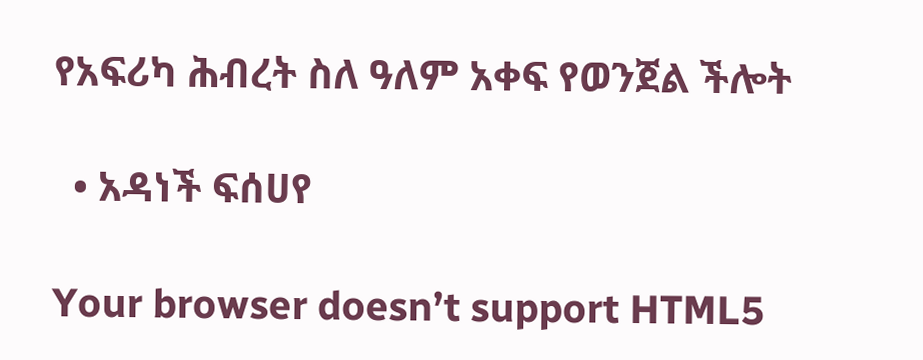የአፍሪካ ሕብረት ስለ ዓለም አቀፍ የወንጀል ችሎት

  • አዳነች ፍሰሀየ

Your browser doesn’t support HTML5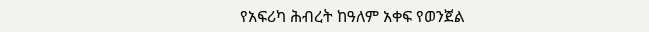የአፍሪካ ሕብረት ከዓለም አቀፍ የወንጀል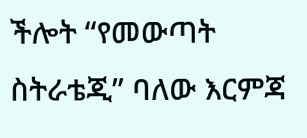ችሎት “የመውጣት ስትራቴጂ” ባለው እርምጃ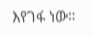እየገፋ ነው።